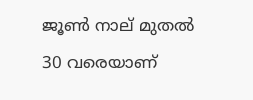ജൂണ്‍ നാല് മുതല്‍ 30 വരെയാണ്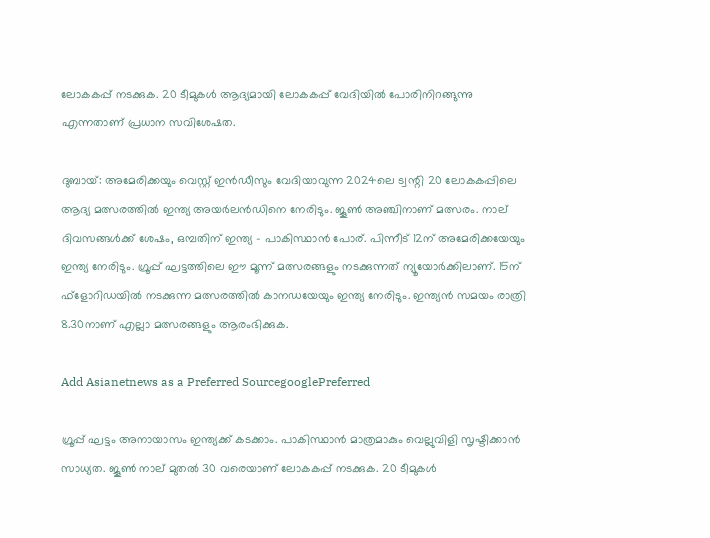ലോകകപ്പ് നടക്കുക. 20 ടീമുകള്‍ ആദ്യമായി ലോകകപ്പ് വേദിയില്‍ പോരിനിറങ്ങുന്നു എന്നതാണ് പ്രധാന സവിശേഷത.

ദുബായ്: അമേരിക്കയും വെസ്റ്റ് ഇന്‍ഡീസും വേദിയാവുന്ന 2024ലെ ട്വന്റി 20 ലോകകപ്പിലെ ആദ്യ മത്സരത്തില്‍ ഇന്ത്യ അയര്‍ലന്‍ഡിനെ നേരിടും. ജൂണ്‍ അഞ്ചിനാണ് മത്സരം. നാല് ദിവസങ്ങള്‍ക്ക് ശേഷം, ഒമ്പതിന് ഇന്ത്യ - പാകിസ്ഥാന്‍ പോര്. പിന്നീട് 12ന് അമേരിക്കയേയും ഇന്ത്യ നേരിടും. ഗ്രൂപ്പ് ഘട്ടത്തിലെ ഈ മൂന്ന് മത്സരങ്ങളും നടക്കുന്നത് ന്യൂയോര്‍ക്കിലാണ്. 15ന് ഫ്‌ളോറിഡയില്‍ നടക്കുന്ന മത്സരത്തില്‍ കാനഡയേയും ഇന്ത്യ നേരിടും. ഇന്ത്യന്‍ സമയം രാത്രി 8.30നാണ് എല്ലാ മത്സരങ്ങളും ആരംഭിക്കുക.

Add Asianetnews as a Preferred SourcegooglePreferred

ഗ്രൂപ്പ് ഘട്ടം അനായാസം ഇന്ത്യക്ക് കടക്കാം. പാകിസ്ഥാന്‍ മാത്രമാകും വെല്ലുവിളി സൃഷ്ടിക്കാന്‍ സാധ്യത. ജൂണ്‍ നാല് മുതല്‍ 30 വരെയാണ് ലോകകപ്പ് നടക്കുക. 20 ടീമുകള്‍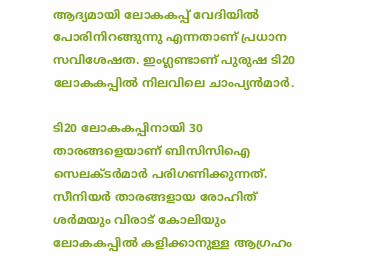ആദ്യമായി ലോകകപ്പ് വേദിയില്‍ പോരിനിറങ്ങുന്നു എന്നതാണ് പ്രധാന സവിശേഷത. ഇംഗ്ലണ്ടാണ് പുരുഷ ടി20 ലോകകപ്പില്‍ നിലവിലെ ചാംപ്യന്‍മാര്‍.

ടി20 ലോകകപ്പിനായി 30 താരങ്ങളെയാണ് ബിസിസിഐ സെലക്ടര്‍മാര്‍ പരിഗണിക്കുന്നത്. സീനിയര്‍ താരങ്ങളായ രോഹിത് ശര്‍മയും വിരാട് കോലിയും ലോകകപ്പില്‍ കളിക്കാനുള്ള ആഗ്രഹം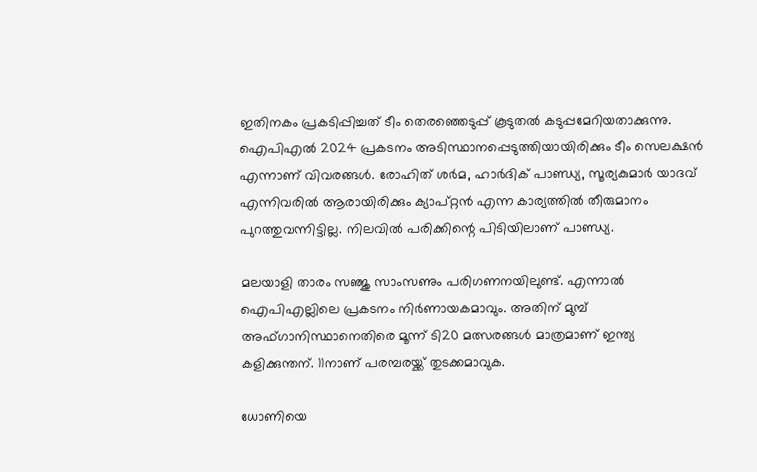ഇതിനകം പ്രകടിപ്പിച്ചത് ടീം തെരഞ്ഞെടുപ്പ് കൂടുതല്‍ കടുപ്പമേറിയതാക്കുന്നു. ഐപിഎല്‍ 2024 പ്രകടനം അടിസ്ഥാനപ്പെടുത്തിയായിരിക്കും ടീം സെലക്ഷന്‍ എന്നാണ് വിവരങ്ങള്‍. രോഹിത് ശര്‍മ, ഹാര്‍ദിക് പാണ്ഡ്യ, സൂര്യകുമാര്‍ യാദവ് എന്നിവരില്‍ ആരായിരിക്കും ക്യാപ്റ്റന്‍ എന്ന കാര്യത്തില്‍ തീരുമാനം പുറത്തുവന്നിട്ടില്ല. നിലവില്‍ പരിക്കിന്റെ പിടിയിലാണ് പാണ്ഡ്യ.

മലയാളി താരം സഞ്ജു സാംസണും പരിഗണനയിലുണ്ട്. എന്നാല്‍ ഐപിഎല്ലിലെ പ്രകടനം നിര്‍ണായകമാവും. അതിന് മുമ്പ് അഫ്ഗാനിസ്ഥാനെതിരെ മൂന്ന് ടി20 മത്സരങ്ങള്‍ മാത്രമാണ് ഇന്ത്യ കളിക്കുന്തന്. 11നാണ് പരമ്പരയ്ക്ക് തുടക്കമാവുക.

ധോണിയെ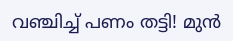വഞ്ചിച്ച് പണം തട്ടി! മുന്‍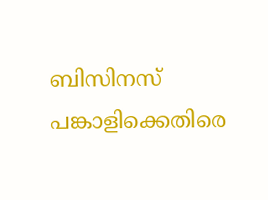ബിസിനസ് പങ്കാളിക്കെതിരെ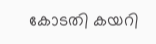കോടതി കയറി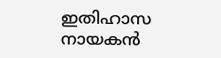ഇതിഹാസ നായകന്‍